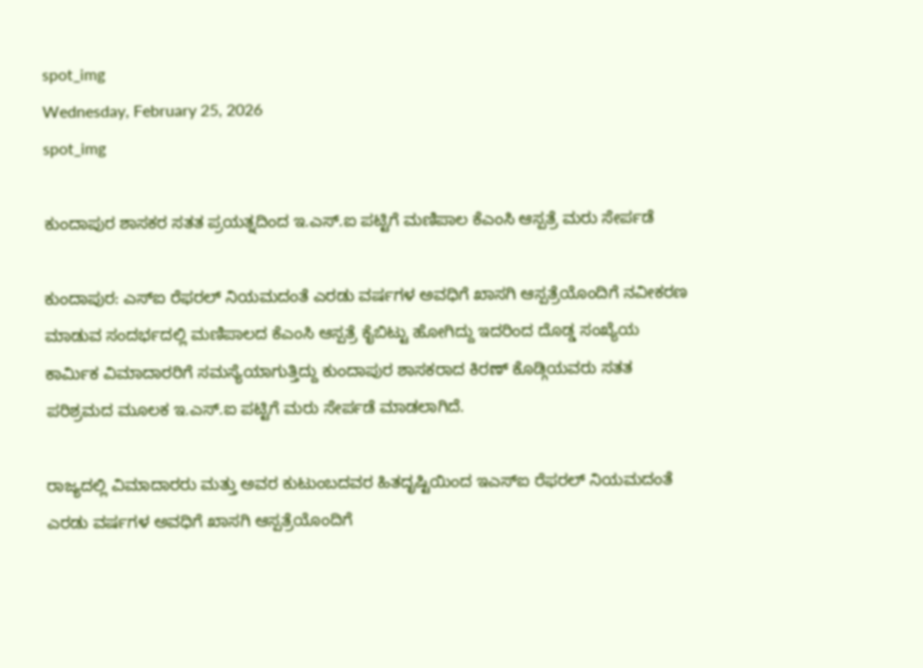spot_img
Wednesday, February 25, 2026
spot_img

ಕುಂದಾಪುರ ಶಾಸಕರ ಸತತ ಪ್ರಯತ್ನದಿಂದ ಇ.ಎಸ್.ಐ ಪಟ್ಟಿಗೆ ಮಣಿಪಾಲ ಕೆ‌ಎಂಸಿ ಆಸ್ಪತ್ರೆ ಮರು ಸೇರ್ಪಡೆ

ಕುಂದಾಪುರ: ಎಸ್‌ಐ ರೆಫರಲ್ ನಿಯಮದಂತೆ ಎರಡು ವರ್ಷಗಳ ಅವಧಿಗೆ ಖಾಸಗಿ ಆಸ್ಪತ್ರೆಯೊಂದಿಗೆ ನವೀಕರಣ ಮಾಡುವ ಸಂದರ್ಭದಲ್ಲಿ ಮಣಿಪಾಲದ ಕೆ‌ಎಂಸಿ ಆಸ್ಪತ್ರೆ ಕೈಬಿಟ್ಟು ಹೋಗಿದ್ದು ಇದರಿಂದ ದೊಡ್ಡ ಸಂಖ್ಯೆಯ ಕಾರ್ಮಿಕ ವಿಮಾದಾರರಿಗೆ ಸಮಸ್ಯೆಯಾಗುತ್ತಿದ್ದು ಕುಂದಾಪುರ ಶಾಸಕರಾದ ಕಿರಣ್ ಕೊಡ್ಗಿಯವರು ಸತತ ಪರಿಶ್ರಮದ ಮೂಲಕ ಇ.ಎಸ್.ಐ ಪಟ್ಟಿಗೆ ಮರು ಸೇರ್ಪಡೆ ಮಾಡಲಾಗಿದೆ.

ರಾಜ್ಯದಲ್ಲಿ ವಿಮಾದಾರರು ಮತ್ತು ಅವರ ಕುಟುಂಬದವರ ಹಿತದೃಷ್ಟಿಯಿಂದ ಇ‌ಎಸ್‌ಐ ರೆಫರಲ್ ನಿಯಮದಂತೆ ಎರಡು ವರ್ಷಗಳ ಅವಧಿಗೆ ಖಾಸಗಿ ಆಸ್ಪತ್ರೆಯೊಂದಿಗೆ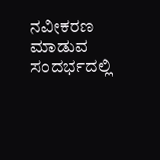ನವೀಕರಣ ಮಾಡುವ ಸಂದರ್ಭದಲ್ಲಿ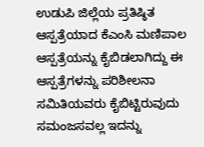ಉಡುಪಿ ಜಿಲ್ಲೆಯ ಪ್ರತಿಷ್ಠಿತ ಆಸ್ಪತ್ರೆಯಾದ ಕೆ‌ಎಂಸಿ ಮಣಿಪಾಲ ಆಸ್ಪತ್ರೆಯನ್ನು ಕೈಬಿಡಲಾಗಿದ್ದು ಈ ಆಸ್ಪತ್ರೆಗಳನ್ನು ಪರಿಶೀಲನಾ ಸಮಿತಿಯವರು ಕೈಬಿಟ್ಟಿರುವುದು ಸಮಂಜಸವಲ್ಲ ಇದನ್ನು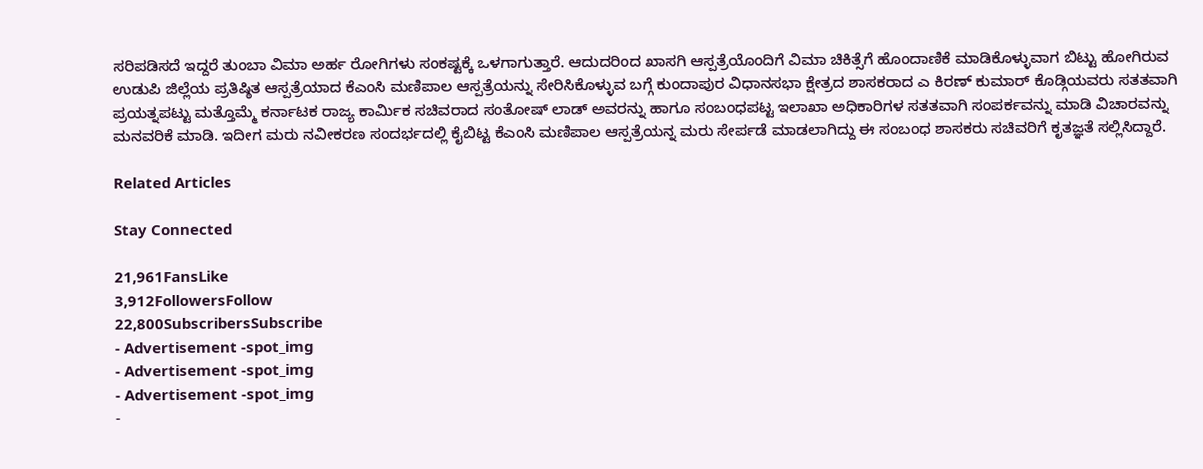ಸರಿಪಡಿಸದೆ ಇದ್ದರೆ ತುಂಬಾ ವಿಮಾ ಅರ್ಹ ರೋಗಿಗಳು ಸಂಕಷ್ಟಕ್ಕೆ ಒಳಗಾಗುತ್ತಾರೆ. ಆದುದರಿಂದ ಖಾಸಗಿ ಆಸ್ಪತ್ರೆಯೊಂದಿಗೆ ವಿಮಾ ಚಿಕಿತ್ಸೆಗೆ ಹೊಂದಾಣಿಕೆ ಮಾಡಿಕೊಳ್ಳುವಾಗ ಬಿಟ್ಟು ಹೋಗಿರುವ ಉಡುಪಿ ಜಿಲ್ಲೆಯ ಪ್ರತಿಷ್ಠಿತ ಆಸ್ಪತ್ರೆಯಾದ ಕೆ‌ಎಂಸಿ ಮಣಿಪಾಲ ಆಸ್ಪತ್ರೆಯನ್ನು ಸೇರಿಸಿಕೊಳ್ಳುವ ಬಗ್ಗೆ ಕುಂದಾಪುರ ವಿಧಾನಸಭಾ ಕ್ಷೇತ್ರದ ಶಾಸಕರಾದ ಎ ಕಿರಣ್ ಕುಮಾರ್ ಕೊಡ್ಗಿಯವರು ಸತತವಾಗಿ ಪ್ರಯತ್ನಪಟ್ಟು ಮತ್ತೊಮ್ಮೆ ಕರ್ನಾಟಕ ರಾಜ್ಯ ಕಾರ್ಮಿಕ ಸಚಿವರಾದ ಸಂತೋಷ್ ಲಾಡ್ ಅವರನ್ನು ಹಾಗೂ ಸಂಬಂಧಪಟ್ಟ ಇಲಾಖಾ ಅಧಿಕಾರಿಗಳ ಸತತವಾಗಿ ಸಂಪರ್ಕವನ್ನು ಮಾಡಿ ವಿಚಾರವನ್ನು ಮನವರಿಕೆ ಮಾಡಿ. ಇದೀಗ ಮರು ನವೀಕರಣ ಸಂದರ್ಭದಲ್ಲಿ ಕೈಬಿಟ್ಟ ಕೆ‌ಎಂಸಿ ಮಣಿಪಾಲ ಆಸ್ಪತ್ರೆಯನ್ನ ಮರು ಸೇರ್ಪಡೆ ಮಾಡಲಾಗಿದ್ದು ಈ ಸಂಬಂಧ ಶಾಸಕರು ಸಚಿವರಿಗೆ ಕೃತಜ್ಞತೆ ಸಲ್ಲಿಸಿದ್ದಾರೆ.

Related Articles

Stay Connected

21,961FansLike
3,912FollowersFollow
22,800SubscribersSubscribe
- Advertisement -spot_img
- Advertisement -spot_img
- Advertisement -spot_img
-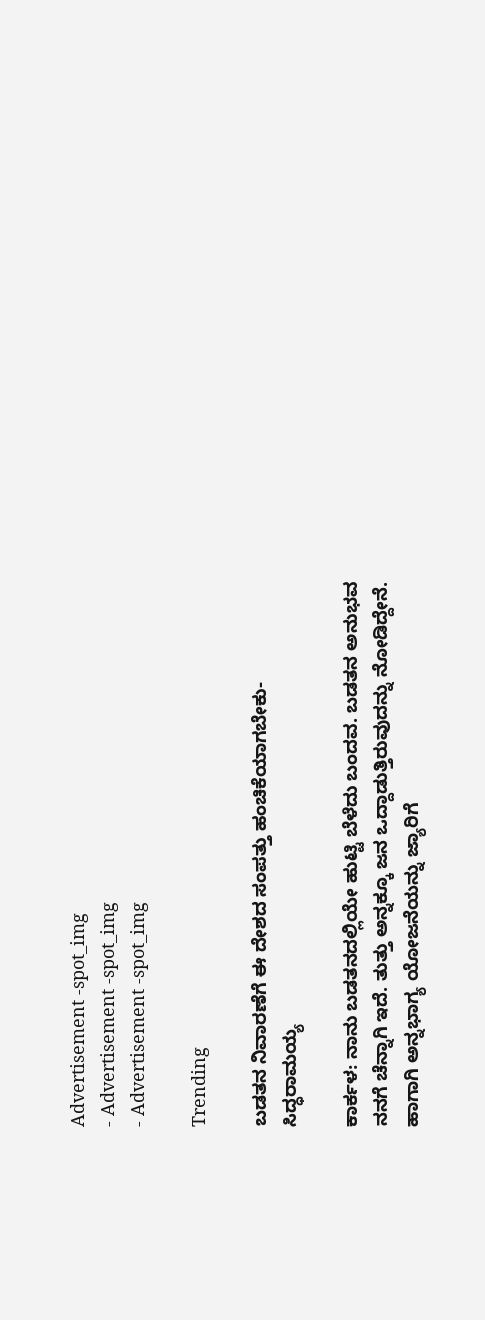Advertisement -spot_img
- Advertisement -spot_img
- Advertisement -spot_img

Trending

ಬಡತನ ನಿವಾರಣೆಗೆ ಈ ದೇಶದ ಸಂಪತ್ತು ಹಂಚಿಕೆಯಾಗಬೇಕು-ಸಿದ್ಧರಾಮಯ್ಯ

ಕಾರ್ಕಳ: ನಾನು ಬಡತನದಲ್ಲಿಯೇ ಹುಟ್ಟಿ ಬೆಳೆದು ಬಂದವ. ಬಡತನ ಅನುಭವ ನನಗೆ ಚೆನ್ನಾಗಿ ಇದೆ. ತುತ್ತು ಅನ್ನಕ್ಕೂ ಜನ ಒದ್ದಾಡುತ್ತಿರುವುದನ್ನು ನೋಡಿದ್ದೇನೆ. ಹಾಗಾಗಿ ಅನ್ನಭಾಗ್ಯ ಯೋಜನೆಯನ್ನು ಜ್ಯಾರಿಗೆ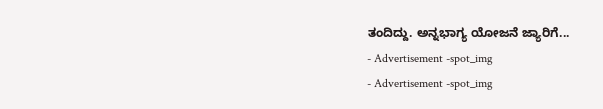ತಂದಿದ್ದು. ಅನ್ನಭಾಗ್ಯ ಯೋಜನೆ ಜ್ಯಾರಿಗೆ...
- Advertisement -spot_img
- Advertisement -spot_img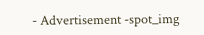- Advertisement -spot_img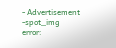- Advertisement -spot_img
error: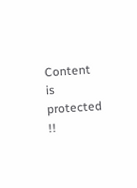Content is protected !!